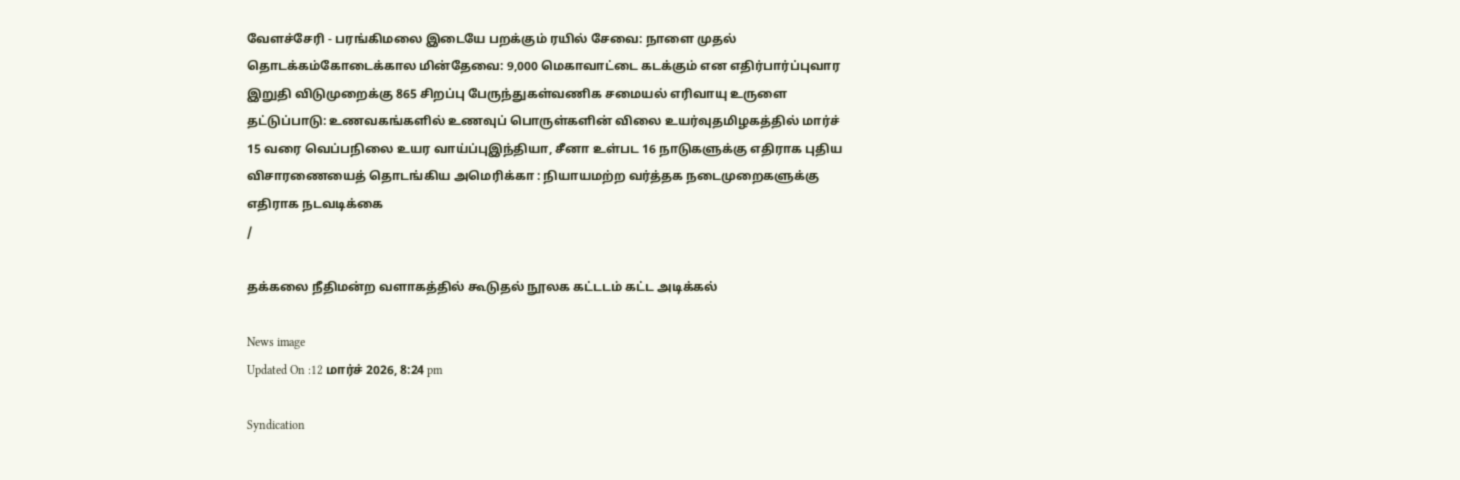வேளச்சேரி - பரங்கிமலை இடையே பறக்கும் ரயில் சேவை: நாளை முதல் தொடக்கம்கோடைக்கால மின்தேவை: 9,000 மெகாவாட்டை கடக்கும் என எதிர்பார்ப்புவார இறுதி விடுமுறைக்கு 865 சிறப்பு பேருந்துகள்வணிக சமையல் எரிவாயு உருளை தட்டுப்பாடு: உணவகங்களில் உணவுப் பொருள்களின் விலை உயர்வுதமிழகத்தில் மார்ச் 15 வரை வெப்பநிலை உயர வாய்ப்புஇந்தியா, சீனா உள்பட 16 நாடுகளுக்கு எதிராக புதிய விசாரணையைத் தொடங்கிய அமெரிக்கா : நியாயமற்ற வர்த்தக நடைமுறைகளுக்கு எதிராக நடவடிக்கை
/

தக்கலை நீதிமன்ற வளாகத்தில் கூடுதல் நூலக கட்டடம் கட்ட அடிக்கல்

News image
Updated On :12 மார்ச் 2026, 8:24 pm

Syndication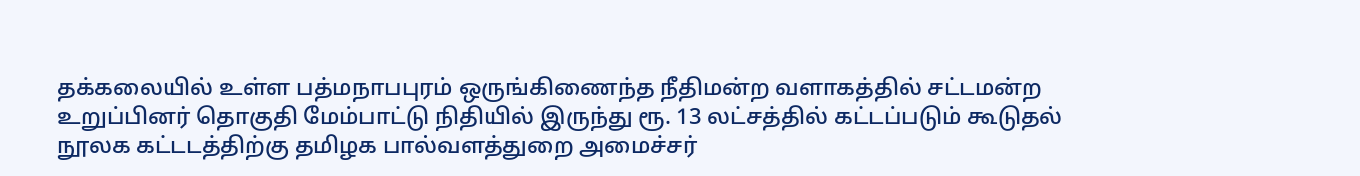தக்கலையில் உள்ள பத்மநாபபுரம் ஒருங்கிணைந்த நீதிமன்ற வளாகத்தில் சட்டமன்ற உறுப்பினர் தொகுதி மேம்பாட்டு நிதியில் இருந்து ரூ. 13 லட்சத்தில் கட்டப்படும் கூடுதல் நூலக கட்டடத்திற்கு தமிழக பால்வளத்துறை அமைச்சர்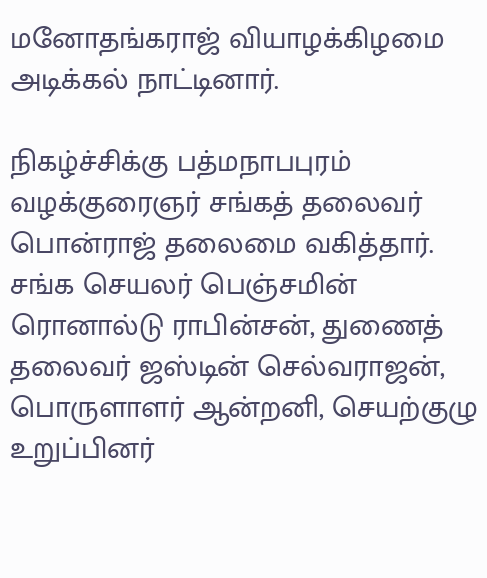மனோதங்கராஜ் வியாழக்கிழமை அடிக்கல் நாட்டினார்.

நிகழ்ச்சிக்கு பத்மநாபபுரம் வழக்குரைஞர் சங்கத் தலைவர் பொன்ராஜ் தலைமை வகித்தார். சங்க செயலர் பெஞ்சமின் ரொனால்டு ராபின்சன், துணைத் தலைவர் ஜஸ்டின் செல்வராஜன், பொருளாளர் ஆன்றனி, செயற்குழு உறுப்பினர்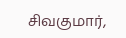சிவகுமார்,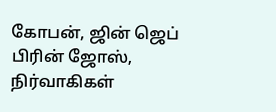கோபன், ஜின் ஜெப் பிரின் ஜோஸ், நிர்வாகிகள்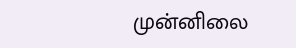முன்னிலை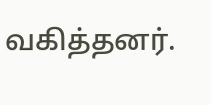வகித்தனர்.